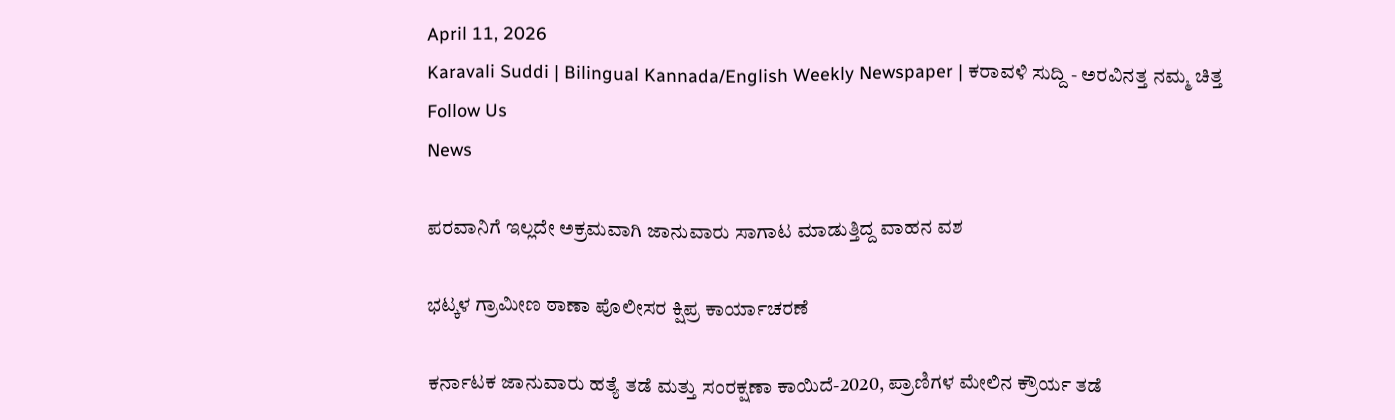April 11, 2026
Karavali Suddi | Bilingual Kannada/English Weekly Newspaper | ಕರಾವಳಿ ಸುದ್ದಿ - ಅರವಿನತ್ತ ನಮ್ಮ ಚಿತ್ತ
Follow Us
News

ಪರವಾನಿಗೆ ಇಲ್ಲದೇ ಅಕ್ರಮವಾಗಿ ಜಾನುವಾರು ಸಾಗಾಟ ಮಾಡುತ್ತಿದ್ದ ವಾಹನ ವಶ

ಭಟ್ಕಳ ಗ್ರಾಮೀಣ ಠಾಣಾ ಪೊಲೀಸರ ಕ್ಷಿಪ್ರ ಕಾರ್ಯಾಚರಣೆ

ಕರ್ನಾಟಕ ಜಾನುವಾರು ಹತ್ಯೆ ತಡೆ ಮತ್ತು ಸಂರಕ್ಷಣಾ ಕಾಯಿದೆ-2020, ಪ್ರಾಣಿಗಳ ಮೇಲಿನ ಕ್ರೌರ್ಯ ತಡೆ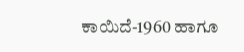ಕಾಯಿದೆ-1960 ಹಾಗೂ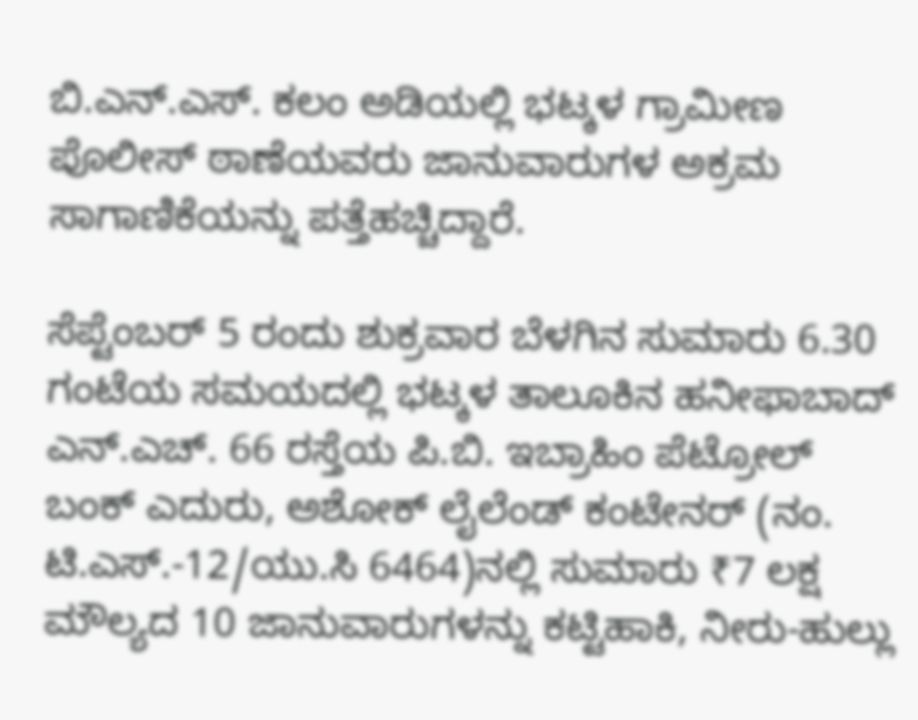ಬಿ.ಎನ್.ಎಸ್. ಕಲಂ ಅಡಿಯಲ್ಲಿ ಭಟ್ಕಳ ಗ್ರಾಮೀಣ ಪೊಲೀಸ್ ಠಾಣೆಯವರು ಜಾನುವಾರುಗಳ ಅಕ್ರಮ ಸಾಗಾಣಿಕೆಯನ್ನು ಪತ್ತೆಹಚ್ಚಿದ್ದಾರೆ.

ಸೆಪ್ಟೆಂಬರ್ 5 ರಂದು ಶುಕ್ರವಾರ ಬೆಳಗಿನ ಸುಮಾರು 6.30 ಗಂಟೆಯ ಸಮಯದಲ್ಲಿ ಭಟ್ಕಳ ತಾಲೂಕಿನ ಹನೀಫಾಬಾದ್‌ ಎನ್‌.ಎಚ್. 66 ರಸ್ತೆಯ ಪಿ.ಬಿ. ಇಬ್ರಾಹಿಂ ಪೆಟ್ರೋಲ್ ಬಂಕ್ ಎದುರು, ಅಶೋಕ್ ಲೈಲೆಂಡ್ ಕಂಟೇನರ್ (ನಂ. ಟಿ.ಎಸ್.-12/ಯು.ಸಿ 6464)ನಲ್ಲಿ ಸುಮಾರು ₹7 ಲಕ್ಷ ಮೌಲ್ಯದ 10 ಜಾನುವಾರುಗಳನ್ನು ಕಟ್ಟಿಹಾಕಿ, ನೀರು-ಹುಲ್ಲು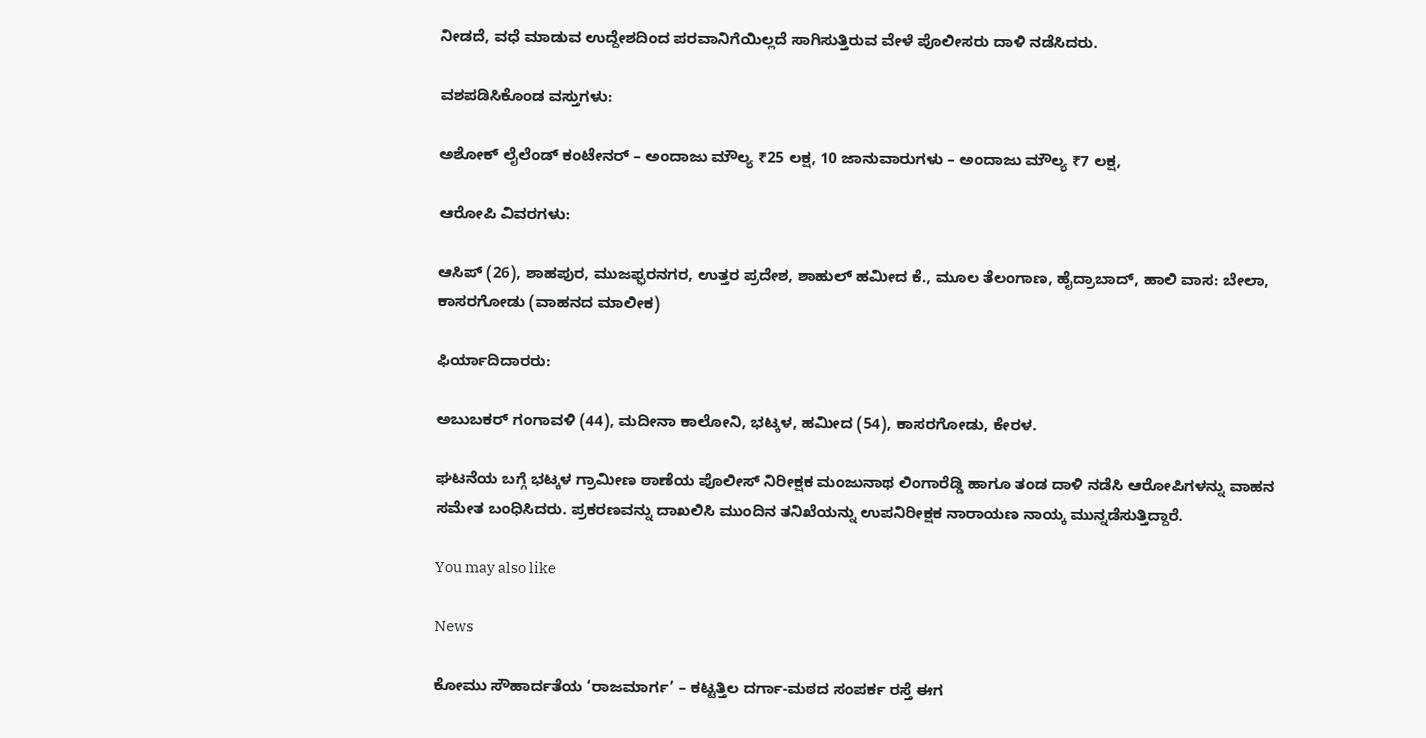ನೀಡದೆ, ವಧೆ ಮಾಡುವ ಉದ್ದೇಶದಿಂದ ಪರವಾನಿಗೆಯಿಲ್ಲದೆ ಸಾಗಿಸುತ್ತಿರುವ ವೇಳೆ ಪೊಲೀಸರು ದಾಳಿ ನಡೆಸಿದರು.

ವಶಪಡಿಸಿಕೊಂಡ ವಸ್ತುಗಳು:

ಅಶೋಕ್ ಲೈಲೆಂಡ್ ಕಂಟೇನರ್ – ಅಂದಾಜು ಮೌಲ್ಯ ₹25 ಲಕ್ಷ, 10 ಜಾನುವಾರುಗಳು – ಅಂದಾಜು ಮೌಲ್ಯ ₹7 ಲಕ್ಷ,

ಆರೋಪಿ ವಿವರಗಳು:

ಆಸಿಪ್ (26), ಶಾಹಪುರ, ಮುಜಫ್ಫರನಗರ, ಉತ್ತರ ಪ್ರದೇಶ, ಶಾಹುಲ್ ಹಮೀದ ಕೆ., ಮೂಲ ತೆಲಂಗಾಣ, ಹೈದ್ರಾಬಾದ್, ಹಾಲಿ ವಾಸ: ಬೇಲಾ, ಕಾಸರಗೋಡು (ವಾಹನದ ಮಾಲೀಕ)

ಫಿರ್ಯಾದಿದಾರರು:

ಅಬುಬಕರ್ ಗಂಗಾವಳಿ (44), ಮದೀನಾ ಕಾಲೋನಿ, ಭಟ್ಕಳ, ಹಮೀದ (54), ಕಾಸರಗೋಡು, ಕೇರಳ.

ಘಟನೆಯ ಬಗ್ಗೆ ಭಟ್ಕಳ ಗ್ರಾಮೀಣ ಠಾಣೆಯ ಪೊಲೀಸ್ ನಿರೀಕ್ಷಕ ಮಂಜುನಾಥ ಲಿಂಗಾರೆಡ್ಡಿ ಹಾಗೂ ತಂಡ ದಾಳಿ ನಡೆಸಿ ಆರೋಪಿಗಳನ್ನು ವಾಹನ ಸಮೇತ ಬಂಧಿಸಿದರು. ಪ್ರಕರಣವನ್ನು ದಾಖಲಿಸಿ ಮುಂದಿನ ತನಿಖೆಯನ್ನು ಉಪನಿರೀಕ್ಷಕ ನಾರಾಯಣ ನಾಯ್ಕ ಮುನ್ನಡೆಸುತ್ತಿದ್ದಾರೆ.

You may also like

News

ಕೋಮು ಸೌಹಾರ್ದತೆಯ ‘ರಾಜಮಾರ್ಗ’ – ಕಟ್ಟತ್ತಿಲ ದರ್ಗಾ-ಮಠದ ಸಂಪರ್ಕ ರಸ್ತೆ ಈಗ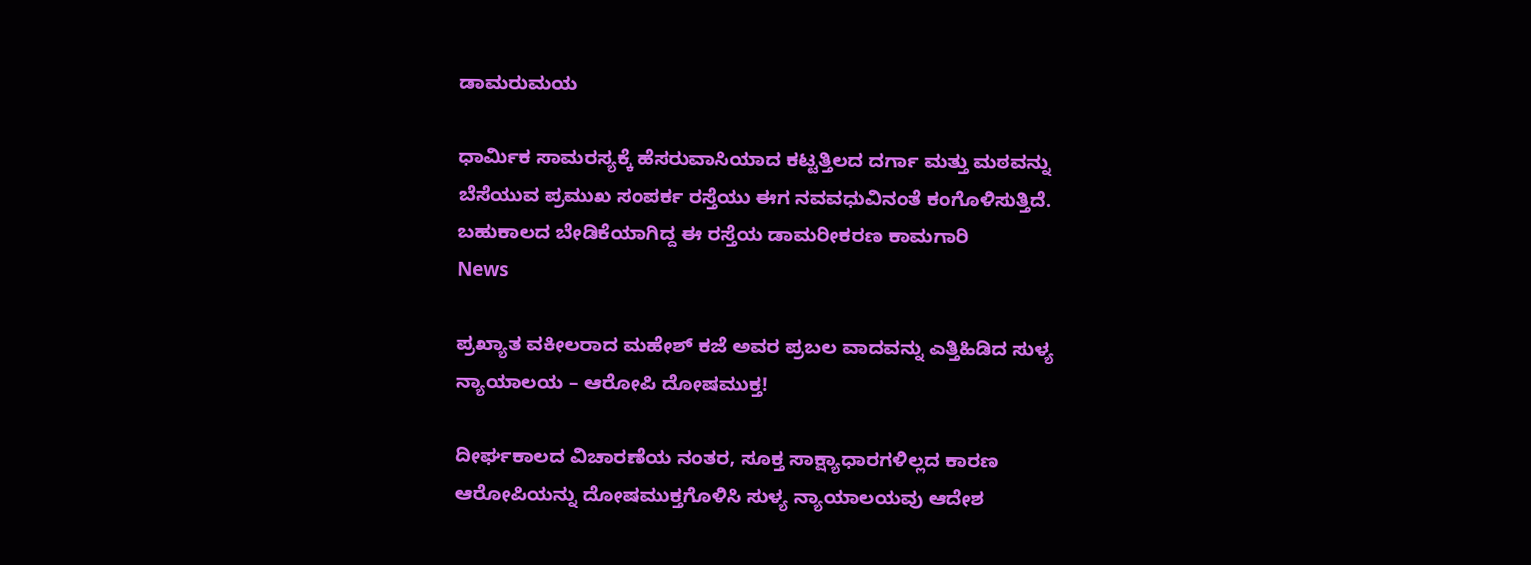ಡಾಮರುಮಯ

ಧಾರ್ಮಿಕ ಸಾಮರಸ್ಯಕ್ಕೆ ಹೆಸರುವಾಸಿಯಾದ ಕಟ್ಟತ್ತಿಲದ ದರ್ಗಾ ಮತ್ತು ಮಠವನ್ನು ಬೆಸೆಯುವ ಪ್ರಮುಖ ಸಂಪರ್ಕ ರಸ್ತೆಯು ಈಗ ನವವಧುವಿನಂತೆ ಕಂಗೊಳಿಸುತ್ತಿದೆ. ಬಹುಕಾಲದ ಬೇಡಿಕೆಯಾಗಿದ್ದ ಈ ರಸ್ತೆಯ ಡಾಮರೀಕರಣ ಕಾಮಗಾರಿ
News

ಪ್ರಖ್ಯಾತ ವಕೀಲರಾದ ಮಹೇಶ್ ಕಜೆ ಅವರ ಪ್ರಬಲ ವಾದವನ್ನು ಎತ್ತಿಹಿಡಿದ ಸುಳ್ಯ ನ್ಯಾಯಾಲಯ – ಆರೋಪಿ ದೋಷಮುಕ್ತ!

ದೀರ್ಘಕಾಲದ ವಿಚಾರಣೆಯ ನಂತರ, ಸೂಕ್ತ ಸಾಕ್ಷ್ಯಾಧಾರಗಳಿಲ್ಲದ ಕಾರಣ ಆರೋಪಿಯನ್ನು ದೋಷಮುಕ್ತಗೊಳಿಸಿ ಸುಳ್ಯ ನ್ಯಾಯಾಲಯವು ಆದೇಶ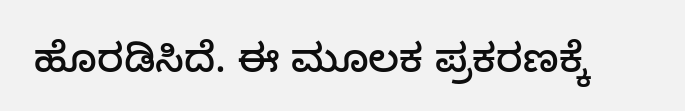ಹೊರಡಿಸಿದೆ. ಈ ಮೂಲಕ ಪ್ರಕರಣಕ್ಕೆ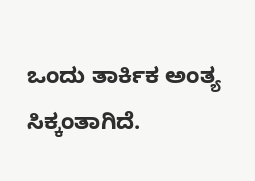ಒಂದು ತಾರ್ಕಿಕ ಅಂತ್ಯ ಸಿಕ್ಕಂತಾಗಿದೆ.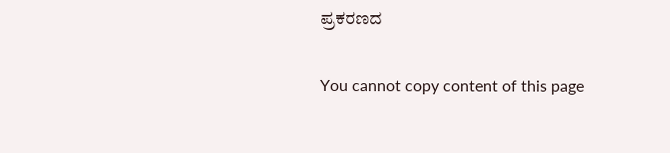ಪ್ರಕರಣದ

You cannot copy content of this page